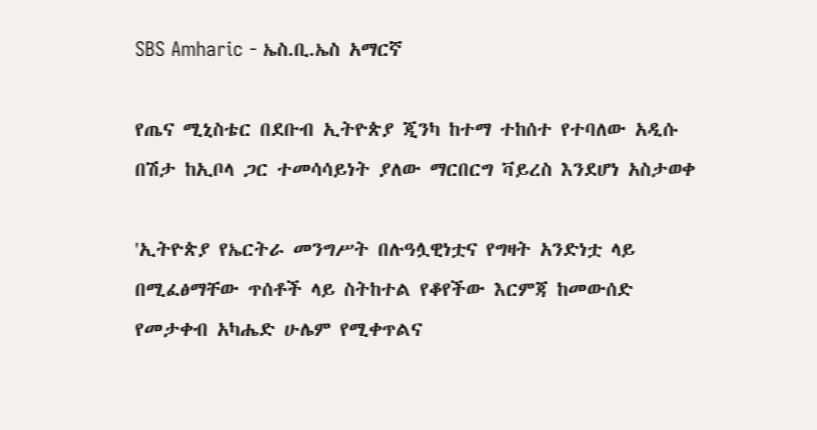SBS Amharic - ኤስ.ቢ.ኤስ አማርኛ

የጤና ሚኒስቴር በደቡብ ኢትዮጵያ ጂንካ ከተማ ተከሰተ የተባለው አዲሱ በሽታ ከኢቦላ ጋር ተመሳሳይነት ያለው ማርበርግ ቫይረስ እንደሆነ አስታወቀ

'ኢትዮጵያ የኤርትራ መንግሥት በሉዓሏዊነቷና የግዛት አንድነቷ ላይ በሚፈፅማቸው ጥሰቶች ላይ ስትከተል የቆየችው እርምጃ ከመውሰድ የመታቀብ አካሔድ ሁሌም የሚቀጥልና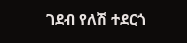ገደብ የለሽ ተደርጎ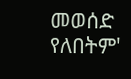መወሰድ የለበትም'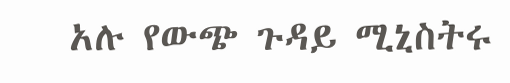አሉ የውጭ ጉዳይ ሚኒስትሩ